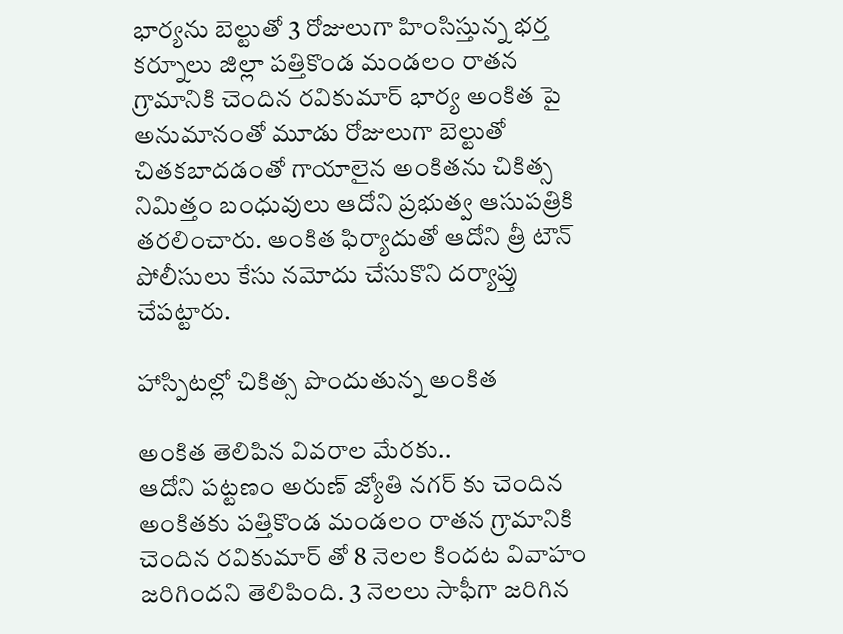భార్యను బెల్టుతో 3 రోజులుగా హింసిస్తున్న భర్త
కర్నూలు జిల్లా పత్తికొండ మండలం రాతన గ్రామానికి చెందిన రవికుమార్ భార్య అంకిత పై అనుమానంతో మూడు రోజులుగా బెల్టుతో చితకబాదడంతో గాయాలైన అంకితను చికిత్స నిమిత్తం బంధువులు ఆదోని ప్రభుత్వ ఆసుపత్రికి తరలించారు. అంకిత ఫిర్యాదుతో ఆదోని త్రీ టౌన్ పోలీసులు కేసు నమోదు చేసుకొని దర్యాప్తు చేపట్టారు.

హాస్పిటల్లో చికిత్స పొందుతున్న అంకిత

అంకిత తెలిపిన వివరాల మేరకు..
ఆదోని పట్టణం అరుణ్ జ్యోతి నగర్ కు చెందిన అంకితకు పత్తికొండ మండలం రాతన గ్రామానికి చెందిన రవికుమార్ తో 8 నెలల కిందట వివాహం జరిగిందని తెలిపింది. 3 నెలలు సాఫీగా జరిగిన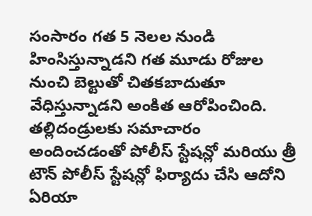సంసారం గత 5 నెలల నుండి హింసిస్తున్నాడని గత మూడు రోజుల నుంచి బెల్టుతో చితకబాదుతూ వేధిస్తున్నాడని అంకిత ఆరోపించింది. తల్లిదండ్రులకు సమాచారం అందించడంతో పోలీస్ స్టేషన్లో మరియు త్రీ టౌన్ పోలీస్ స్టేషన్లో ఫిర్యాదు చేసి ఆదోని ఏరియా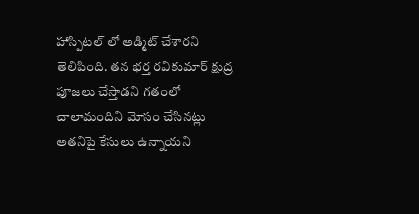హాస్పిటల్ లో అడ్మిట్ చేశారని తెలిపింది. తన భర్త రవికుమార్ క్షుద్ర పూజలు చేస్తాడని గతంలో చాలామందిని మోసం చేసినట్లు అతనిపై కేసులు ఉన్నాయని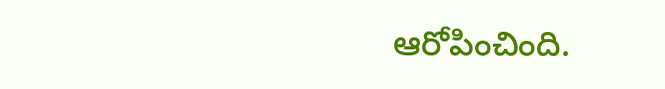ఆరోపించింది.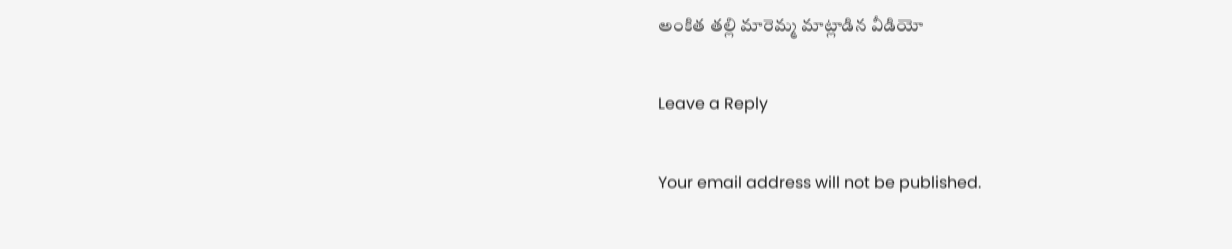అంకిత తల్లి మారెమ్మ మాట్లాడిన వీడియో

Leave a Reply

Your email address will not be published.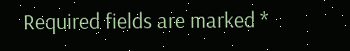Required fields are marked *